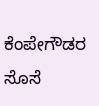ಕೆಂಪೇಗೌಡರ ಸೊಸೆ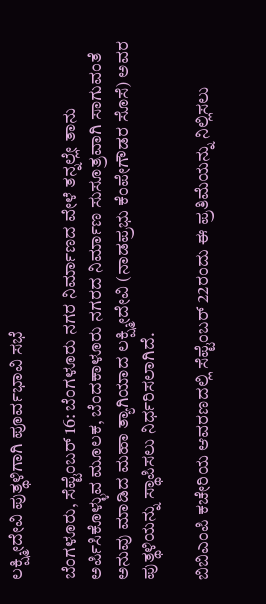ಲಕ್ಷ್ಮೀದೇವಿ ಪುತ್ಥಳಿಗಾಗಿ ಪೂರ್ವಭಾವಿ ಸಭೆ

ಬೆಂಗಳೂರು, ಸೆಪ್ಟೆಂಬರ್ 16: ಬೆಂಗಳೂರು ನಗರ ನಿರ್ಮಾಣದ ವೇಳೆ ತನ್ನಲ್ಲೇ ತಾನು ಅರ್ಪಿಸಿಕೊಳ್ಳುವ ಮೂಲಕ, ಬೆಂದಕಾಳೂರು ನಗರದ ನಿರ್ಮಾಣ ಸುಸೂತ್ರವಾಗಿ ಸಾಗುವಂತೆ ಅನುವು ಮಾಡಿದ ಮಹಾ ತ್ಯಾಗಿಯಾದ ಲಕ್ಷ್ಮೀದೇವಿ (ನಾಡಪ್ರಭು ಕೆಂಪೇಗೌಡರ ಸೊಸೆ) ಅವರ ಪುತ್ಥಳಿಯನ್ನು ಸ್ಥಾಪಿಸಲು ನಿರ್ಧರಿಸಲಾಗಿದೆ.

ಬಿಬಿಎಂಪಿ ಕಚೇರಿಯ ಆವರಣದಲ್ಲಿ ಸೆಪ್ಟೆಂಬರ್ 22ರಂದು ಈ ಪ್ರತಿಮೆಯನ್ನು ನಿಲ್ಲಿಸಲು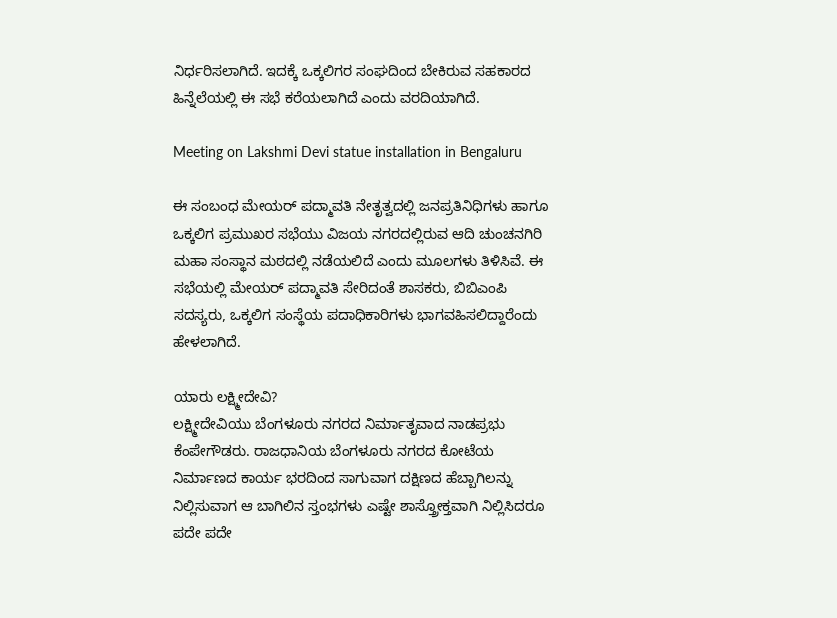ನಿರ್ಧರಿಸಲಾಗಿದೆ. ಇದಕ್ಕೆ ಒಕ್ಕಲಿಗರ ಸಂಘದಿಂದ ಬೇಕಿರುವ ಸಹಕಾರದ ಹಿನ್ನೆಲೆಯಲ್ಲಿ ಈ ಸಭೆ ಕರೆಯಲಾಗಿದೆ ಎಂದು ವರದಿಯಾಗಿದೆ.

Meeting on Lakshmi Devi statue installation in Bengaluru

ಈ ಸಂಬಂಧ ಮೇಯರ್ ಪದ್ಮಾವತಿ ನೇತೃತ್ವದಲ್ಲಿ ಜನಪ್ರತಿನಿಧಿಗಳು ಹಾಗೂ ಒಕ್ಕಲಿಗ ಪ್ರಮುಖರ ಸಭೆಯು ವಿಜಯ ನಗರದಲ್ಲಿರುವ ಆದಿ ಚುಂಚನಗಿರಿ ಮಹಾ ಸಂಸ್ಥಾನ ಮಠದಲ್ಲಿ ನಡೆಯಲಿದೆ ಎಂದು ಮೂಲಗಳು ತಿಳಿಸಿವೆ. ಈ ಸಭೆಯಲ್ಲಿ ಮೇಯರ್ ಪದ್ಮಾವತಿ ಸೇರಿದಂತೆ ಶಾಸಕರು, ಬಿಬಿಎಂಪಿ ಸದಸ್ಯರು, ಒಕ್ಕಲಿಗ ಸಂಸ್ಥೆಯ ಪದಾಧಿಕಾರಿಗಳು ಭಾಗವಹಿಸಲಿದ್ದಾರೆಂದು ಹೇಳಲಾಗಿದೆ.

ಯಾರು ಲಕ್ಷ್ಮೀದೇವಿ?
ಲಕ್ಷ್ಮೀದೇವಿಯು ಬೆಂಗಳೂರು ನಗರದ ನಿರ್ಮಾತೃವಾದ ನಾಡಪ್ರಭು ಕೆಂಪೇಗೌಡರು. ರಾಜಧಾನಿಯ ಬೆಂಗಳೂರು ನಗರದ ಕೋಟೆಯ ನಿರ್ಮಾಣದ ಕಾರ್ಯ ಭರದಿಂದ ಸಾಗುವಾಗ ದಕ್ಷಿಣದ ಹೆಬ್ಬಾಗಿಲನ್ನು ನಿಲ್ಲಿಸುವಾಗ ಆ ಬಾಗಿಲಿನ ಸ್ತಂಭಗಳು ಎಷ್ಟೇ ಶಾಸ್ತ್ರೋಕ್ತವಾಗಿ ನಿಲ್ಲಿಸಿದರೂ ಪದೇ ಪದೇ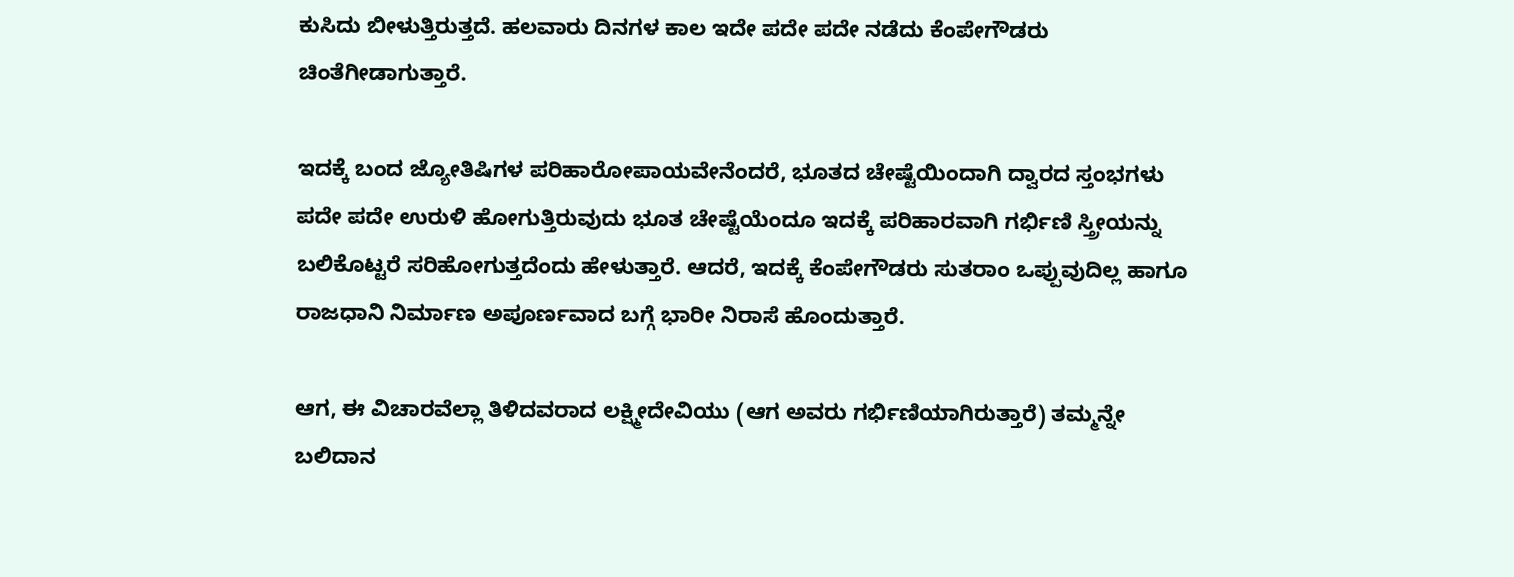ಕುಸಿದು ಬೀಳುತ್ತಿರುತ್ತದೆ. ಹಲವಾರು ದಿನಗಳ ಕಾಲ ಇದೇ ಪದೇ ಪದೇ ನಡೆದು ಕೆಂಪೇಗೌಡರು ಚಿಂತೆಗೀಡಾಗುತ್ತಾರೆ.

ಇದಕ್ಕೆ ಬಂದ ಜ್ಯೋತಿಷಿಗಳ ಪರಿಹಾರೋಪಾಯವೇನೆಂದರೆ, ಭೂತದ ಚೇಷ್ಟೆಯಿಂದಾಗಿ ದ್ವಾರದ ಸ್ತಂಭಗಳು ಪದೇ ಪದೇ ಉರುಳಿ ಹೋಗುತ್ತಿರುವುದು ಭೂತ ಚೇಷ್ಟೆಯೆಂದೂ ಇದಕ್ಕೆ ಪರಿಹಾರವಾಗಿ ಗರ್ಭಿಣಿ ಸ್ತ್ರೀಯನ್ನು ಬಲಿಕೊಟ್ಟರೆ ಸರಿಹೋಗುತ್ತದೆಂದು ಹೇಳುತ್ತಾರೆ. ಆದರೆ, ಇದಕ್ಕೆ ಕೆಂಪೇಗೌಡರು ಸುತರಾಂ ಒಪ್ಪುವುದಿಲ್ಲ ಹಾಗೂ ರಾಜಧಾನಿ ನಿರ್ಮಾಣ ಅಪೂರ್ಣವಾದ ಬಗ್ಗೆ ಭಾರೀ ನಿರಾಸೆ ಹೊಂದುತ್ತಾರೆ.

ಆಗ, ಈ ವಿಚಾರವೆಲ್ಲಾ ತಿಳಿದವರಾದ ಲಕ್ಷ್ಮೀದೇವಿಯು (ಆಗ ಅವರು ಗರ್ಭಿಣಿಯಾಗಿರುತ್ತಾರೆ) ತಮ್ಮನ್ನೇ ಬಲಿದಾನ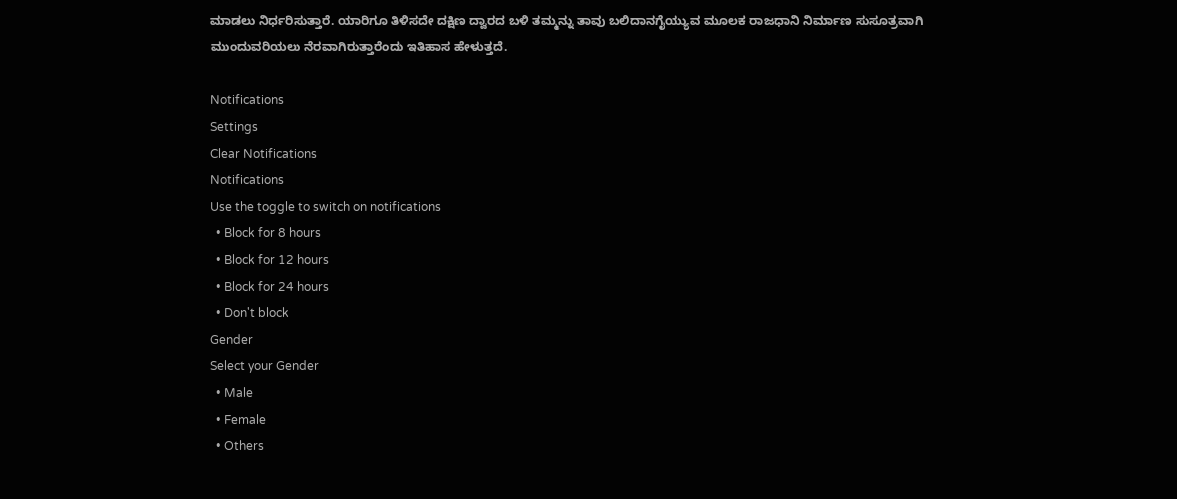ಮಾಡಲು ನಿರ್ಧರಿಸುತ್ತಾರೆ. ಯಾರಿಗೂ ತಿಳಿಸದೇ ದಕ್ಷಿಣ ದ್ವಾರದ ಬಳಿ ತಮ್ಮನ್ನು ತಾವು ಬಲಿದಾನಗೈಯ್ಯುವ ಮೂಲಕ ರಾಜಧಾನಿ ನಿರ್ಮಾಣ ಸುಸೂತ್ರವಾಗಿ ಮುಂದುವರಿಯಲು ನೆರವಾಗಿರುತ್ತಾರೆಂದು ಇತಿಹಾಸ ಹೇಳುತ್ತದೆ.

Notifications
Settings
Clear Notifications
Notifications
Use the toggle to switch on notifications
  • Block for 8 hours
  • Block for 12 hours
  • Block for 24 hours
  • Don't block
Gender
Select your Gender
  • Male
  • Female
  • Others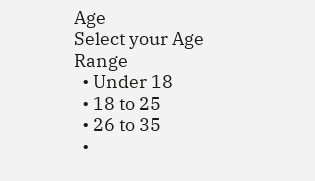Age
Select your Age Range
  • Under 18
  • 18 to 25
  • 26 to 35
  •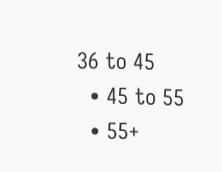36 to 45
  • 45 to 55
  • 55+